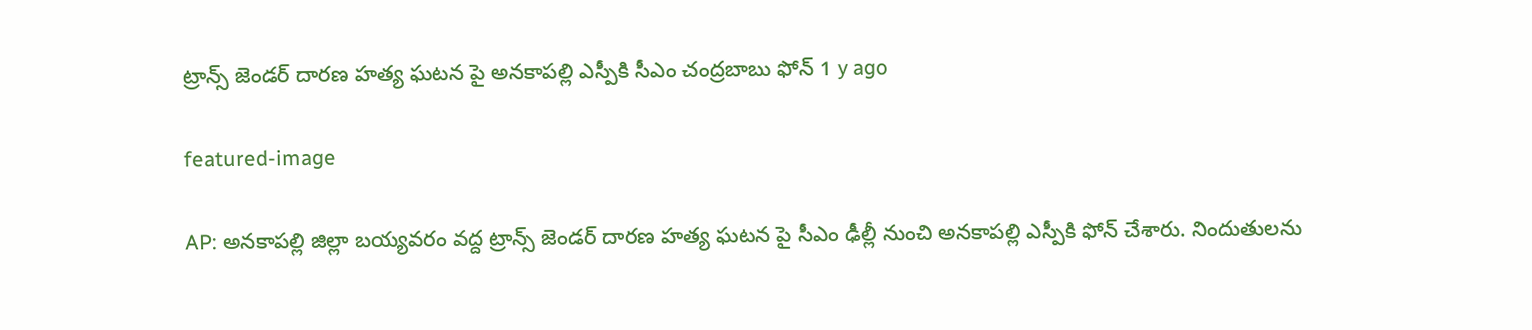ట్రాన్స్ జెండర్ దారణ హత్య ఘటన పై అనకాపల్లి ఎస్పీకి సీఎం చంద్రబాబు ఫోన్ 1 y ago

featured-image

AP: అనకాపల్లి జిల్లా బయ్యవరం వద్ద ట్రాన్స్ జెండర్ దారణ హత్య ఘటన పై సీఎం ఢీల్లీ నుంచి అనకాపల్లి ఎస్పీకి ఫోన్ చేశారు. నిందుతులను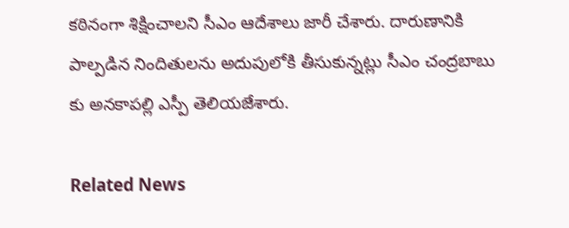కఠినంగా శిక్షించాలని సీఎం ఆదేశాలు జారీ చేశారు. దారుణానికి పాల్పడిన నిందితులను అదుపులోకి తీసుకున్నట్లు సీఎం చంద్రబాబు కు అనకాపల్లి ఎస్పీ తెలియజేశారు.

Related News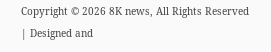Copyright © 2026 8K news, All Rights Reserved | Designed and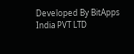Developed By BitApps India PVT LTD